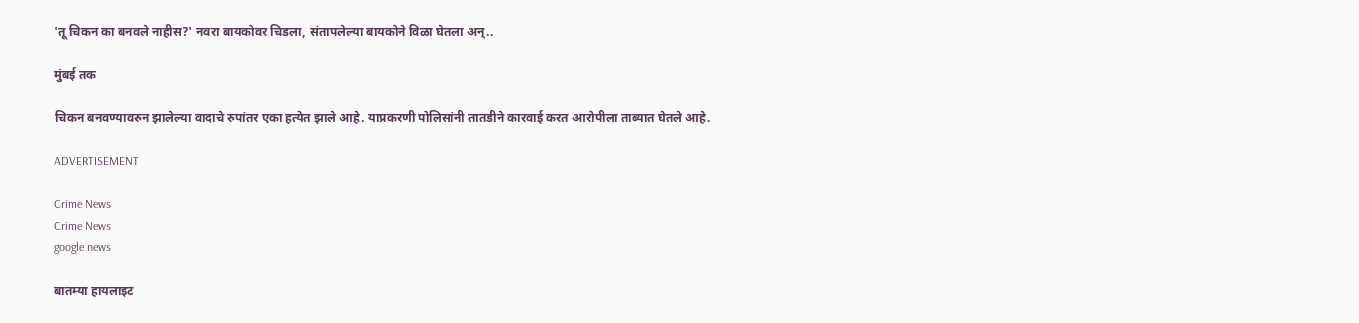'तू चिकन का बनवले नाहीस?' नवरा बायकोवर चिडला, संतापलेल्या बायकोने विळा घेतला अन्..

मुंबई तक

चिकन बनवण्यावरुन झालेल्या वादाचे रुपांतर एका हत्येत झाले आहे. याप्रकरणी पोलिसांनी तातडीने कारवाई करत आरोपीला ताब्यात घेतले आहे.

ADVERTISEMENT

Crime News
Crime News
google news

बातम्या हायलाइट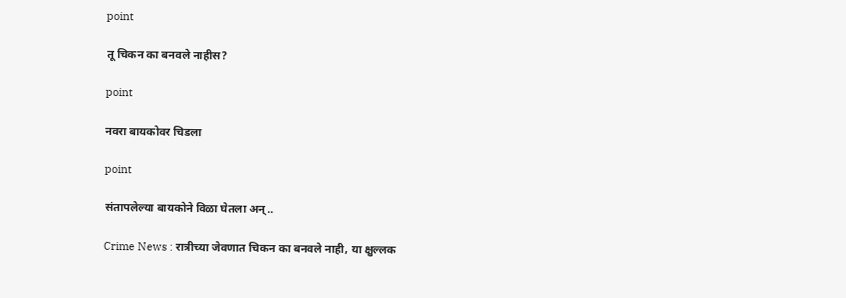point

तू चिकन का बनवले नाहीस?

point

नवरा बायकोवर चिडला

point

संतापलेल्या बायकोने विळा घेतला अन्..

Crime News : रात्रीच्या जेवणात चिकन का बनवले नाही, या क्षुल्लक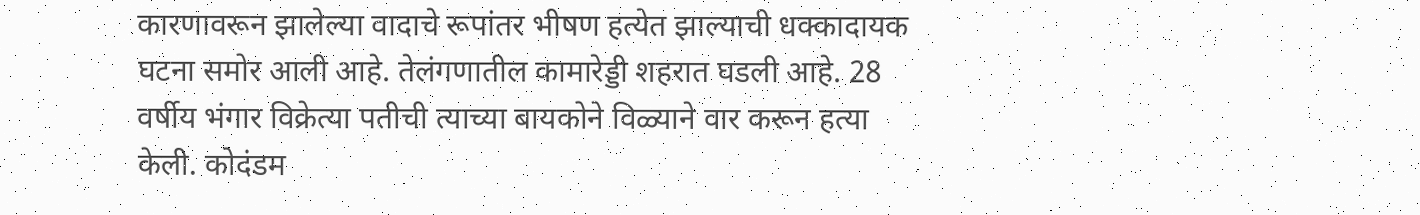कारणावरून झालेल्या वादाचे रूपांतर भीषण हत्येत झाल्याची धक्कादायक घटना समोर आली आहे. तेलंगणातील कामारेड्डी शहरात घडली आहे. 28 वर्षीय भंगार विक्रेत्या पतीची त्याच्या बायकोने विळ्याने वार करून हत्या केली. कोदंडम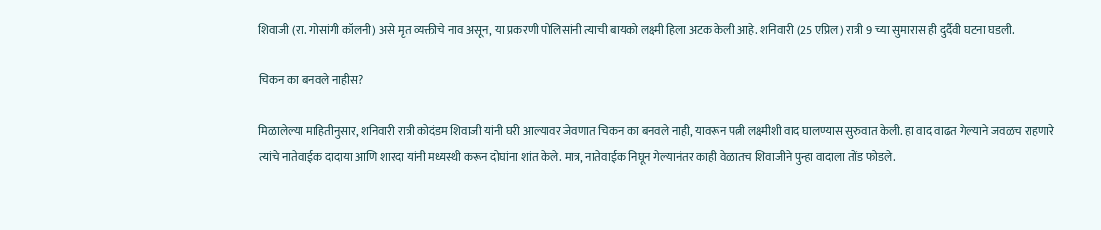शिवाजी (रा. गोसांगी कॉलनी) असे मृत व्यक्तीचे नाव असून, या प्रकरणी पोलिसांनी त्याची बायको लक्ष्मी हिला अटक केली आहे. शनिवारी (25 एप्रिल) रात्री 9 च्या सुमारास ही दुर्दैवी घटना घडली.

चिकन का बनवले नाहीस?

मिळालेल्या माहितीनुसार, शनिवारी रात्री कोदंडम शिवाजी यांनी घरी आल्यावर जेवणात चिकन का बनवले नाही, यावरून पत्नी लक्ष्मीशी वाद घालण्यास सुरुवात केली. हा वाद वाढत गेल्याने जवळच राहणारे त्यांचे नातेवाईक दादाया आणि शारदा यांनी मध्यस्थी करून दोघांना शांत केले. मात्र, नातेवाईक निघून गेल्यानंतर काही वेळातच शिवाजीने पुन्हा वादाला तोंड फोडले.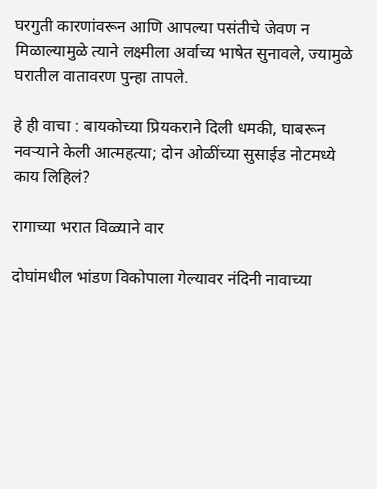घरगुती कारणांवरून आणि आपल्या पसंतीचे जेवण न मिळाल्यामुळे त्याने लक्ष्मीला अर्वाच्य भाषेत सुनावले, ज्यामुळे घरातील वातावरण पुन्हा तापले.

हे ही वाचा : बायकोच्या प्रियकराने दिली धमकी, घाबरून नवऱ्याने केली आत्महत्या; दोन ओळींच्या सुसाईड नोटमध्ये काय लिहिलं?

रागाच्या भरात विळ्याने वार

दोघांमधील भांडण विकोपाला गेल्यावर नंदिनी नावाच्या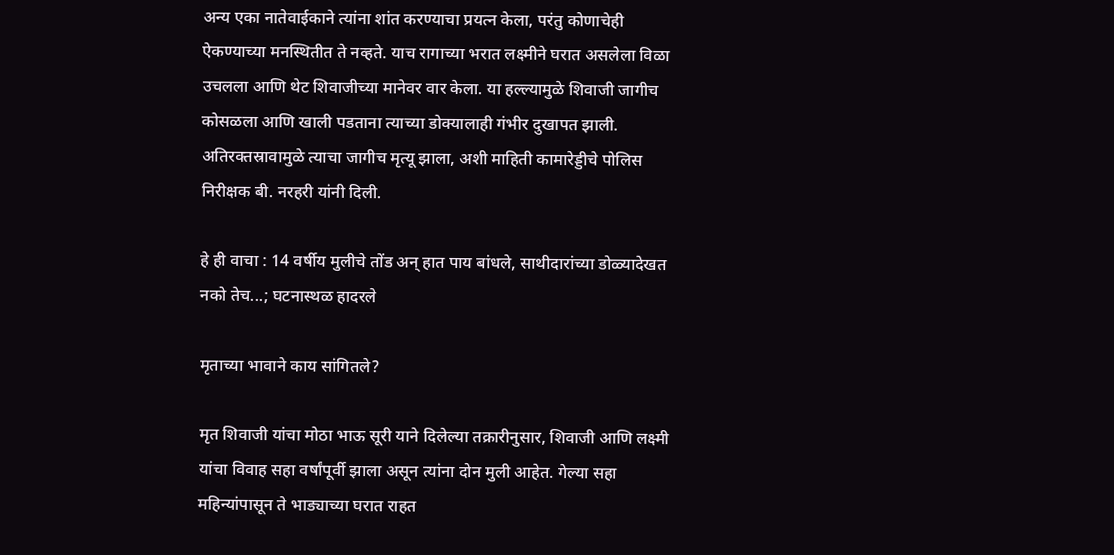अन्य एका नातेवाईकाने त्यांना शांत करण्याचा प्रयत्न केला, परंतु कोणाचेही ऐकण्याच्या मनस्थितीत ते नव्हते. याच रागाच्या भरात लक्ष्मीने घरात असलेला विळा उचलला आणि थेट शिवाजीच्या मानेवर वार केला. या हल्ल्यामुळे शिवाजी जागीच कोसळला आणि खाली पडताना त्याच्या डोक्यालाही गंभीर दुखापत झाली. अतिरक्तस्रावामुळे त्याचा जागीच मृत्यू झाला, अशी माहिती कामारेड्डीचे पोलिस निरीक्षक बी. नरहरी यांनी दिली.

हे ही वाचा : 14 वर्षीय मुलीचे तोंड अन् हात पाय बांधले, साथीदारांच्या डोळ्यादेखत नको तेच...; घटनास्थळ हादरले

मृताच्या भावाने काय सांगितले?

मृत शिवाजी यांचा मोठा भाऊ सूरी याने दिलेल्या तक्रारीनुसार, शिवाजी आणि लक्ष्मी यांचा विवाह सहा वर्षांपूर्वी झाला असून त्यांना दोन मुली आहेत. गेल्या सहा महिन्यांपासून ते भाड्याच्या घरात राहत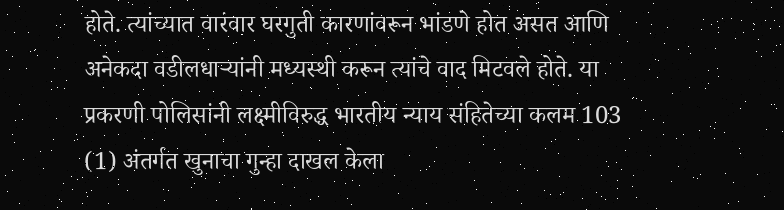होते. त्यांच्यात वारंवार घरगुती कारणांवरून भांडणे होत असत आणि अनेकदा वडीलधाऱ्यांनी मध्यस्थी करून त्यांचे वाद मिटवले होते. या प्रकरणी पोलिसांनी लक्ष्मीविरुद्ध भारतीय न्याय संहितेच्या कलम 103 (1) अंतर्गत खुनाचा गुन्हा दाखल केला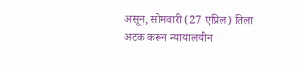असून, सोमवारी (27 एप्रिल) तिला अटक करून न्यायालयीन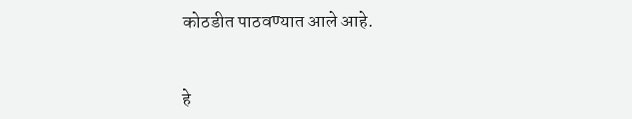कोठडीत पाठवण्यात आले आहे.


हे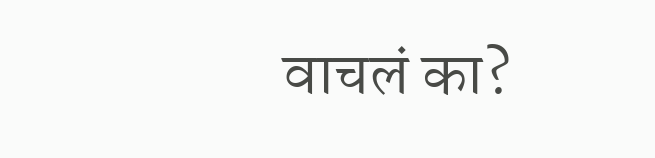वाचलं का?